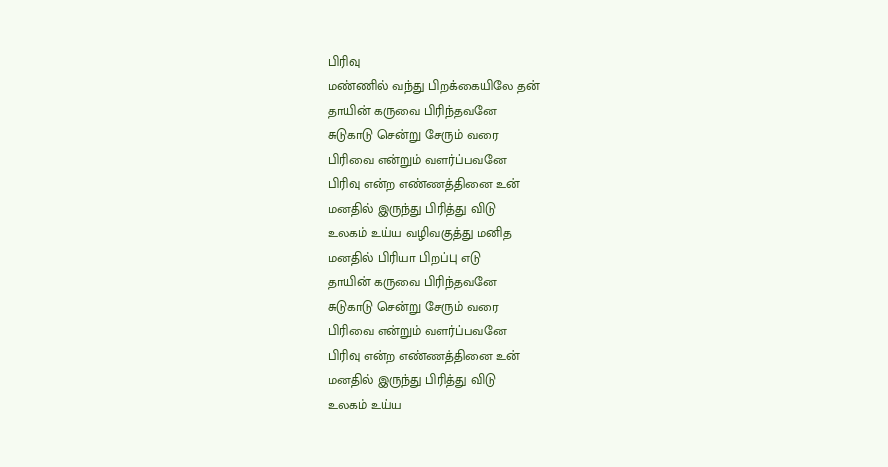பிரிவு
மண்ணில் வந்து பிறக்கையிலே தன்
தாயின் கருவை பிரிந்தவனே
சுடுகாடு சென்று சேரும் வரை
பிரிவை என்றும் வளர்ப்பவனே
பிரிவு என்ற எண்ணத்தினை உன்
மனதில் இருந்து பிரித்து விடு
உலகம் உய்ய வழிவகுத்து மனித
மனதில் பிரியா பிறப்பு எடு
தாயின் கருவை பிரிந்தவனே
சுடுகாடு சென்று சேரும் வரை
பிரிவை என்றும் வளர்ப்பவனே
பிரிவு என்ற எண்ணத்தினை உன்
மனதில் இருந்து பிரித்து விடு
உலகம் உய்ய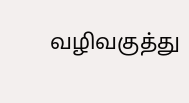வழிவகுத்து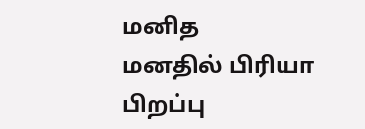மனித
மனதில் பிரியா பிறப்பு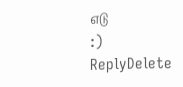எடு
:)
ReplyDelete